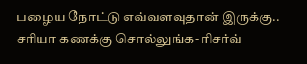பழைய நோட்டு எவ்வளவுதான் இருக்கு.. சரியா கணக்கு சொல்லுங்க- ரிசர்வ்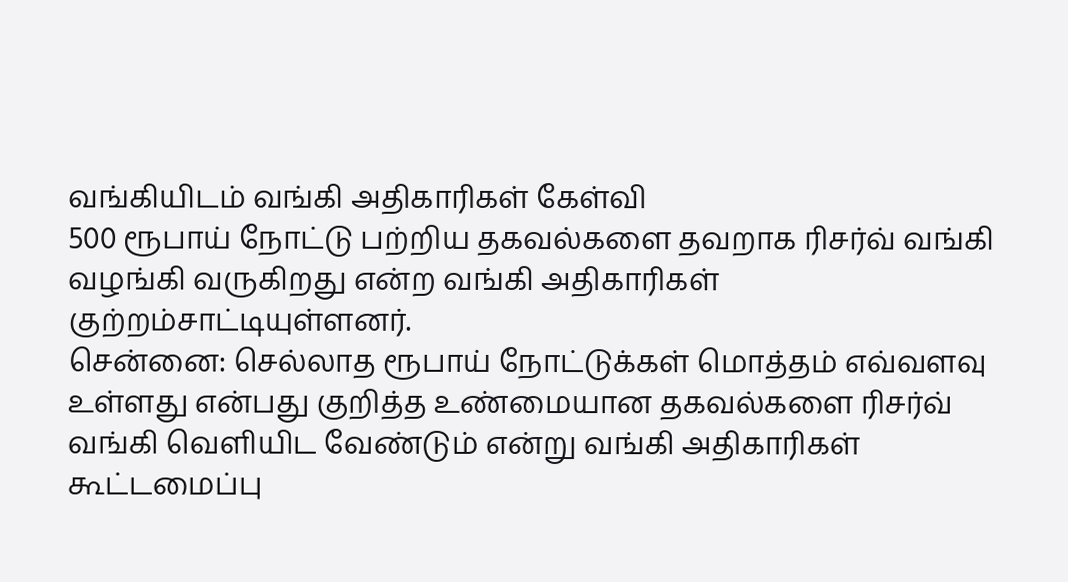வங்கியிடம் வங்கி அதிகாரிகள் கேள்வி
500 ரூபாய் நோட்டு பற்றிய தகவல்களை தவறாக ரிசர்வ் வங்கி வழங்கி வருகிறது என்ற வங்கி அதிகாரிகள் குற்றம்சாட்டியுள்ளனர்.
சென்னை: செல்லாத ரூபாய் நோட்டுக்கள் மொத்தம் எவ்வளவு உள்ளது என்பது குறித்த உண்மையான தகவல்களை ரிசர்வ் வங்கி வெளியிட வேண்டும் என்று வங்கி அதிகாரிகள் கூட்டமைப்பு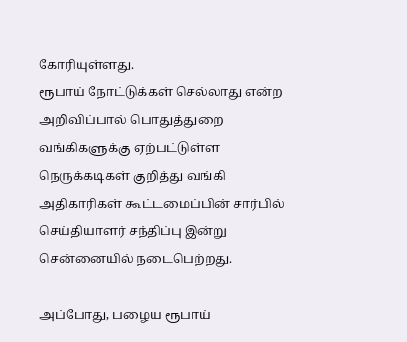கோரியுள்ளது.
ரூபாய் நோட்டுக்கள் செல்லாது என்ற அறிவிப்பால் பொதுத்துறை வங்கிகளுக்கு ஏற்பட்டுள்ள நெருக்கடிகள் குறித்து வங்கி அதிகாரிகள் கூட்டமைப்பின் சார்பில் செய்தியாளர் சந்திப்பு இன்று சென்னையில் நடைபெற்றது.

அப்போது, பழைய ரூபாய்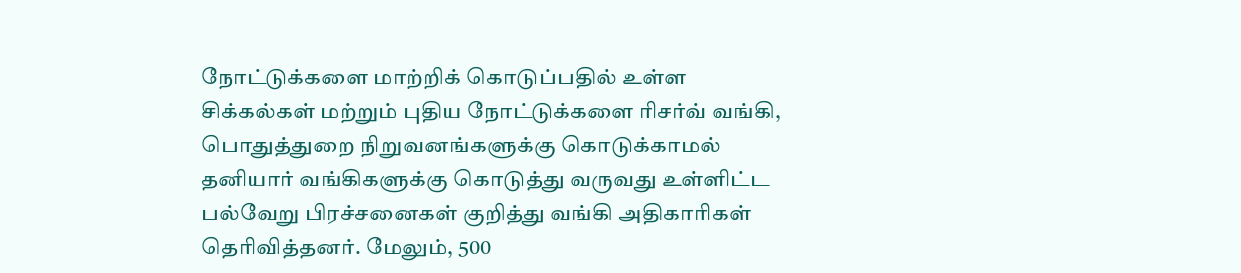நோட்டுக்களை மாற்றிக் கொடுப்பதில் உள்ள சிக்கல்கள் மற்றும் புதிய நோட்டுக்களை ரிசர்வ் வங்கி, பொதுத்துறை நிறுவனங்களுக்கு கொடுக்காமல் தனியார் வங்கிகளுக்கு கொடுத்து வருவது உள்ளிட்ட பல்வேறு பிரச்சனைகள் குறித்து வங்கி அதிகாரிகள் தெரிவித்தனர். மேலும், 500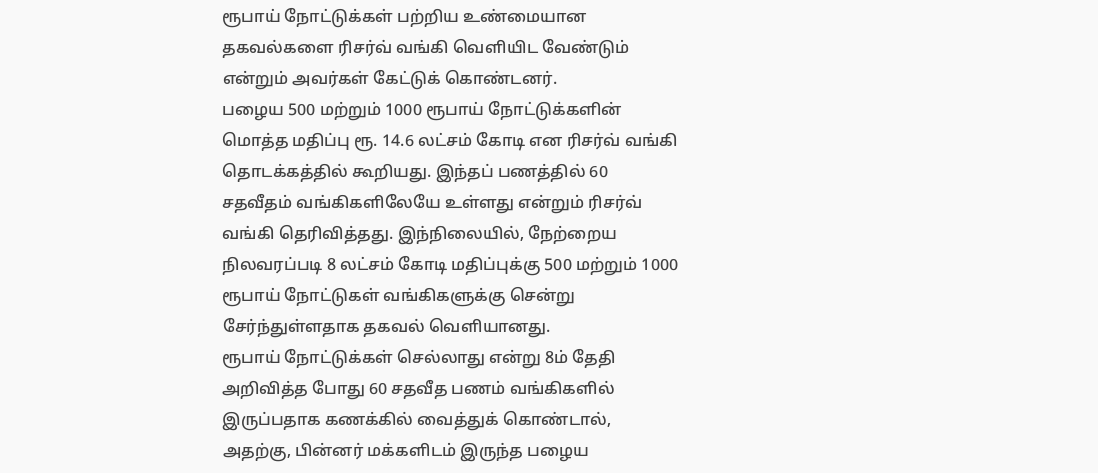ரூபாய் நோட்டுக்கள் பற்றிய உண்மையான தகவல்களை ரிசர்வ் வங்கி வெளியிட வேண்டும் என்றும் அவர்கள் கேட்டுக் கொண்டனர்.
பழைய 500 மற்றும் 1000 ரூபாய் நோட்டுக்களின் மொத்த மதிப்பு ரூ. 14.6 லட்சம் கோடி என ரிசர்வ் வங்கி தொடக்கத்தில் கூறியது. இந்தப் பணத்தில் 60 சதவீதம் வங்கிகளிலேயே உள்ளது என்றும் ரிசர்வ் வங்கி தெரிவித்தது. இந்நிலையில், நேற்றைய நிலவரப்படி 8 லட்சம் கோடி மதிப்புக்கு 500 மற்றும் 1000 ரூபாய் நோட்டுகள் வங்கிகளுக்கு சென்று சேர்ந்துள்ளதாக தகவல் வெளியானது.
ரூபாய் நோட்டுக்கள் செல்லாது என்று 8ம் தேதி அறிவித்த போது 60 சதவீத பணம் வங்கிகளில் இருப்பதாக கணக்கில் வைத்துக் கொண்டால், அதற்கு, பின்னர் மக்களிடம் இருந்த பழைய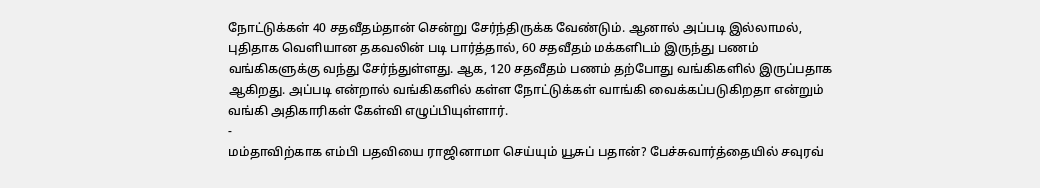நோட்டுக்கள் 40 சதவீதம்தான் சென்று சேர்ந்திருக்க வேண்டும். ஆனால் அப்படி இல்லாமல், புதிதாக வெளியான தகவலின் படி பார்த்தால், 60 சதவீதம் மக்களிடம் இருந்து பணம் வங்கிகளுக்கு வந்து சேர்ந்துள்ளது. ஆக, 120 சதவீதம் பணம் தற்போது வங்கிகளில் இருப்பதாக ஆகிறது. அப்படி என்றால் வங்கிகளில் கள்ள நோட்டுக்கள் வாங்கி வைக்கப்படுகிறதா என்றும் வங்கி அதிகாரிகள் கேள்வி எழுப்பியுள்ளார்.
-
மம்தாவிற்காக எம்பி பதவியை ராஜினாமா செய்யும் யூசுப் பதான்? பேச்சுவார்த்தையில் சவுரவ்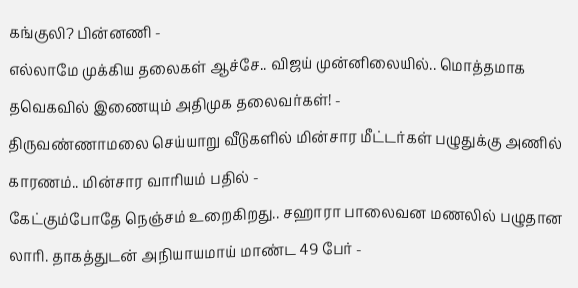கங்குலி? பின்னணி -
எல்லாமே முக்கிய தலைகள் ஆச்சே.. விஜய் முன்னிலையில்.. மொத்தமாக தவெகவில் இணையும் அதிமுக தலைவர்கள்! -
திருவண்ணாமலை செய்யாறு வீடுகளில் மின்சார மீட்டர்கள் பழுதுக்கு அணில் காரணம்.. மின்சார வாரியம் பதில் -
கேட்கும்போதே நெஞ்சம் உறைகிறது.. சஹாரா பாலைவன மணலில் பழுதான லாரி. தாகத்துடன் அநியாயமாய் மாண்ட 49 பேர் -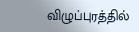விழுப்புரத்தில்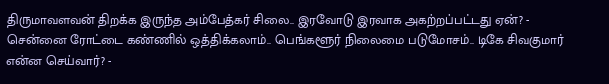திருமாவளவன் திறக்க இருந்த அம்பேத்கர் சிலை.. இரவோடு இரவாக அகற்றப்பட்டது ஏன்? -
சென்னை ரோட்டை கண்ணில் ஒத்திக்கலாம்.. பெங்களூர் நிலைமை படுமோசம்.. டிகே சிவகுமார் என்ன செய்வார்? -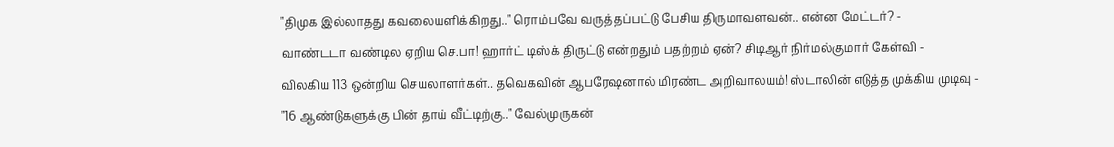"திமுக இல்லாதது கவலையளிக்கிறது.." ரொம்பவே வருத்தப்பட்டு பேசிய திருமாவளவன்.. என்ன மேட்டர்? -
வாண்டடா வண்டில ஏறிய செ.பா! ஹார்ட் டிஸ்க் திருட்டு என்றதும் பதற்றம் ஏன்? சிடிஆர் நிர்மல்குமார் கேள்வி -
விலகிய 113 ஒன்றிய செயலாளர்கள்.. தவெகவின் ஆபரேஷனால் மிரண்ட அறிவாலயம்! ஸ்டாலின் எடுத்த முக்கிய முடிவு -
"16 ஆண்டுகளுக்கு பின் தாய் வீட்டிற்கு.." வேல்முருகன்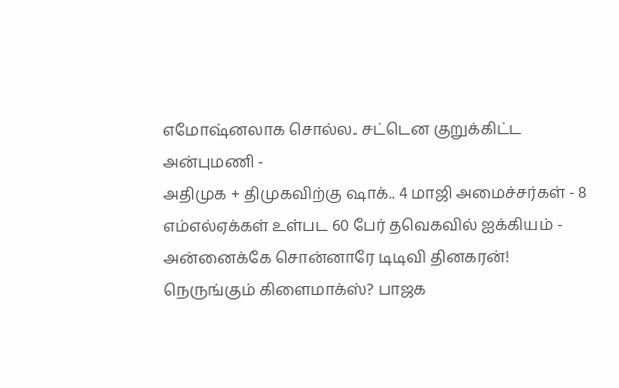எமோஷ்னலாக சொல்ல.. சட்டென குறுக்கிட்ட அன்புமணி -
அதிமுக + திமுகவிற்கு ஷாக்.. 4 மாஜி அமைச்சர்கள் - 8 எம்எல்ஏக்கள் உள்பட 60 பேர் தவெகவில் ஐக்கியம் -
அன்னைக்கே சொன்னாரே டிடிவி தினகரன்! நெருங்கும் கிளைமாக்ஸ்? பாஜக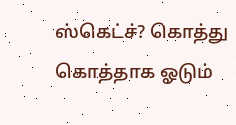ஸ்கெட்ச்? கொத்து கொத்தாக ஓடும்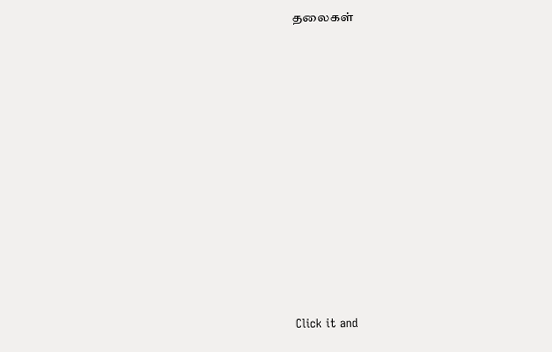தலைகள்












Click it and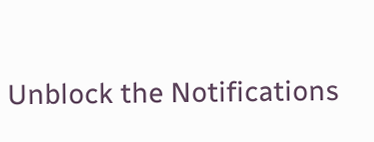Unblock the Notifications